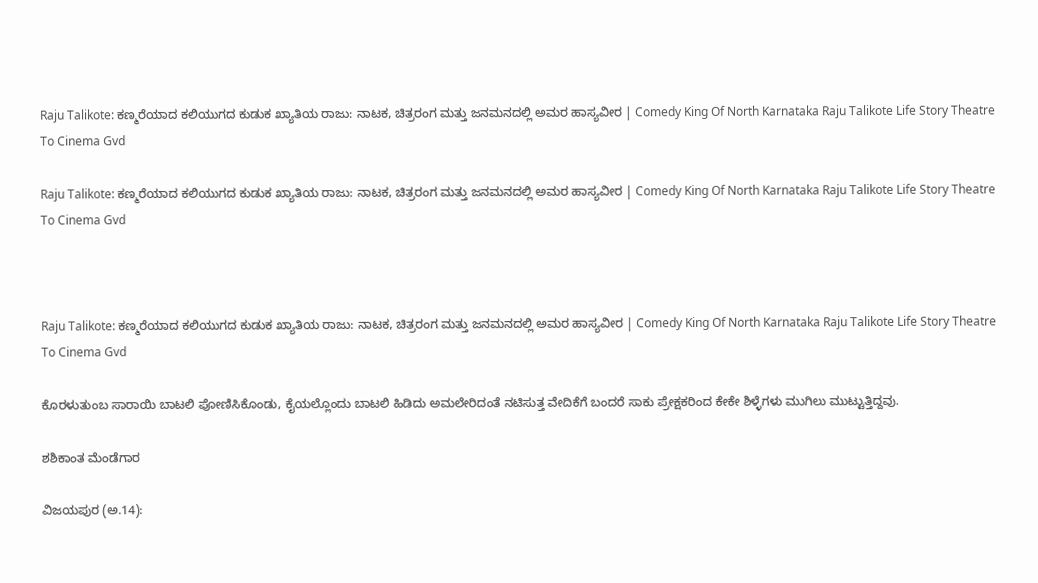Raju Talikote: ಕಣ್ಮರೆಯಾದ ಕಲಿಯುಗದ ಕುಡುಕ ಖ್ಯಾತಿಯ ರಾಜು: ನಾಟಕ, ಚಿತ್ರರಂಗ ಮತ್ತು ಜನಮನದಲ್ಲಿ ಅಮರ ಹಾಸ್ಯವೀರ | Comedy King Of North Karnataka Raju Talikote Life Story Theatre To Cinema Gvd

Raju Talikote: ಕಣ್ಮರೆಯಾದ ಕಲಿಯುಗದ ಕುಡುಕ ಖ್ಯಾತಿಯ ರಾಜು: ನಾಟಕ, ಚಿತ್ರರಂಗ ಮತ್ತು ಜನಮನದಲ್ಲಿ ಅಮರ ಹಾಸ್ಯವೀರ | Comedy King Of North Karnataka Raju Talikote Life Story Theatre To Cinema Gvd



Raju Talikote: ಕಣ್ಮರೆಯಾದ ಕಲಿಯುಗದ ಕುಡುಕ ಖ್ಯಾತಿಯ ರಾಜು: ನಾಟಕ, ಚಿತ್ರರಂಗ ಮತ್ತು ಜನಮನದಲ್ಲಿ ಅಮರ ಹಾಸ್ಯವೀರ | Comedy King Of North Karnataka Raju Talikote Life Story Theatre To Cinema Gvd

ಕೊರಳುತುಂಬ ಸಾರಾಯಿ ಬಾಟಲಿ ಪೋಣಿಸಿಕೊಂಡು, ಕೈಯಲ್ಲೊಂದು ಬಾಟಲಿ ಹಿಡಿದು ಅಮಲೇರಿದಂತೆ ನಟಿಸುತ್ತ ವೇದಿಕೆಗೆ ಬಂದರೆ ಸಾಕು ಪ್ರೇಕ್ಷಕರಿಂದ ಕೇಕೇ ಶಿಳ್ಳೆಗಳು ಮುಗಿಲು ಮುಟ್ಟುತ್ತಿದ್ದವು.

ಶಶಿಕಾಂತ ಮೆಂಡೆಗಾರ

ವಿಜಯಪುರ (ಅ.14):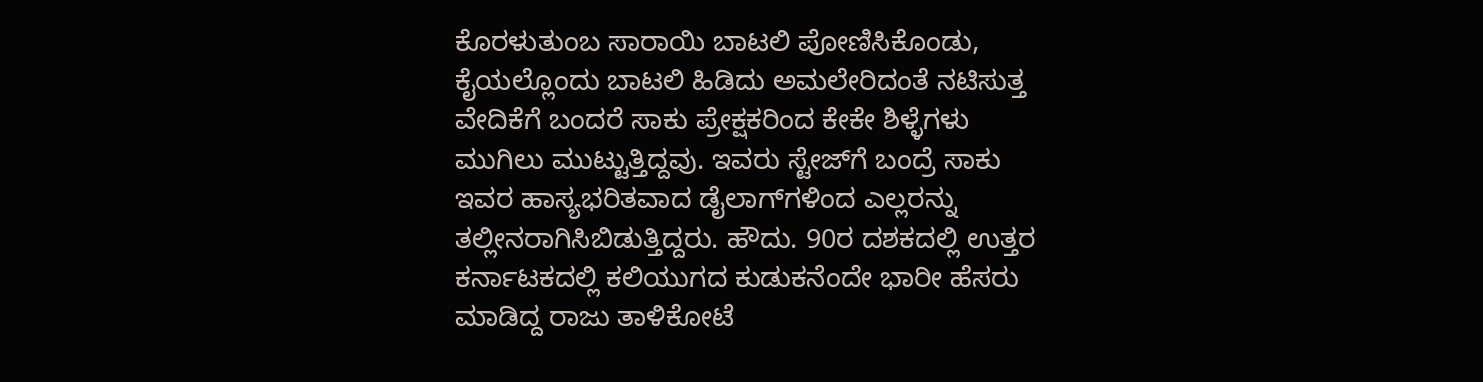ಕೊರಳುತುಂಬ ಸಾರಾಯಿ ಬಾಟಲಿ ಪೋಣಿಸಿಕೊಂಡು, ಕೈಯಲ್ಲೊಂದು ಬಾಟಲಿ ಹಿಡಿದು ಅಮಲೇರಿದಂತೆ ನಟಿಸುತ್ತ ವೇದಿಕೆಗೆ ಬಂದರೆ ಸಾಕು ಪ್ರೇಕ್ಷಕರಿಂದ ಕೇಕೇ ಶಿಳ್ಳೆಗಳು ಮುಗಿಲು ಮುಟ್ಟುತ್ತಿದ್ದವು. ಇವರು ಸ್ಟೇಜ್‌ಗೆ ಬಂದ್ರೆ ಸಾಕು ಇವರ ಹಾಸ್ಯಭರಿತವಾದ ಡೈಲಾಗ್‌ಗಳಿಂದ ಎಲ್ಲರನ್ನು ತಲ್ಲೀನರಾಗಿಸಿಬಿಡುತ್ತಿದ್ದರು. ಹೌದು. 90ರ ದಶಕದಲ್ಲಿ ಉತ್ತರ ಕರ್ನಾಟಕದಲ್ಲಿ ಕಲಿಯುಗದ ಕುಡುಕನೆಂದೇ ಭಾರೀ ಹೆಸರು ಮಾಡಿದ್ದ ರಾಜು ತಾಳಿಕೋಟೆ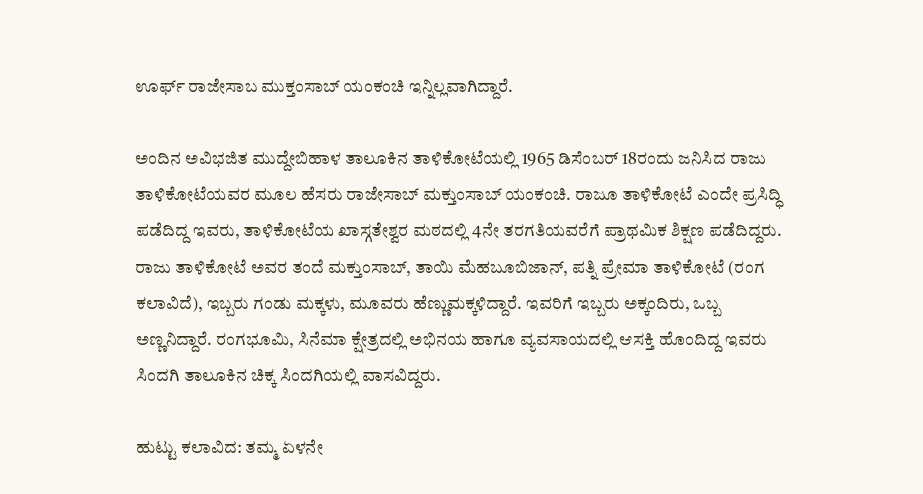ಊರ್ಫ್‌ ರಾಜೇಸಾಬ ಮುಕ್ತಂಸಾಬ್ ಯಂಕಂಚಿ ಇನ್ನಿಲ್ಲವಾಗಿದ್ದಾರೆ.

ಅಂದಿನ ಅವಿಭಜಿತ ಮುದ್ದೇಬಿಹಾಳ ತಾಲೂಕಿನ ತಾಳಿಕೋಟೆಯಲ್ಲಿ 1965 ಡಿಸೆಂಬರ್‌ 18ರಂದು‌ ಜನಿಸಿದ ರಾಜು ತಾಳಿಕೋಟೆಯವರ ಮೂಲ ಹೆಸರು ರಾಜೇಸಾಬ್ ಮಕ್ತುಂಸಾಬ್ ಯಂಕಂಚಿ. ರಾಜೂ ತಾಳಿಕೋಟೆ ಎಂದೇ ಪ್ರಸಿದ್ಧಿ ಪಡೆದಿದ್ದ ಇವರು, ತಾಳಿಕೋಟೆಯ ಖಾಸ್ಗತೇಶ್ವರ ಮಠದಲ್ಲಿ 4ನೇ ತರಗತಿಯವರೆಗೆ ಪ್ರಾಥಮಿಕ ಶಿಕ್ಷಣ ಪಡೆದಿದ್ದರು. ರಾಜು ತಾಳಿಕೋಟೆ ಅವರ ತಂದೆ ಮಕ್ತುಂಸಾಬ್, ತಾಯಿ ಮೆಹಬೂಬಿಜಾನ್, ಪತ್ನಿ ಪ್ರೇಮಾ ತಾಳಿಕೋಟೆ (ರಂಗ ಕಲಾವಿದೆ), ಇಬ್ಬರು ಗಂಡು ಮಕ್ಕಳು, ಮೂವರು ಹೆಣ್ಣುಮಕ್ಕಳಿದ್ದಾರೆ. ಇವರಿಗೆ ಇಬ್ಬರು ಅಕ್ಕಂದಿರು, ಒಬ್ಬ ಅಣ್ಣನಿದ್ದಾರೆ. ರಂಗಭೂಮಿ, ಸಿನೆಮಾ ಕ್ಷೇತ್ರದಲ್ಲಿ ಅಭಿನಯ ಹಾಗೂ ವ್ಯವಸಾಯದಲ್ಲಿ ಆಸಕ್ತಿ ಹೊಂದಿದ್ದ ಇವರು ಸಿಂದಗಿ ತಾಲೂಕಿನ ಚಿಕ್ಕ ಸಿಂದಗಿಯಲ್ಲಿ ವಾಸವಿದ್ದರು.

ಹುಟ್ಟು ಕಲಾವಿದ: ತಮ್ಮ ಏಳನೇ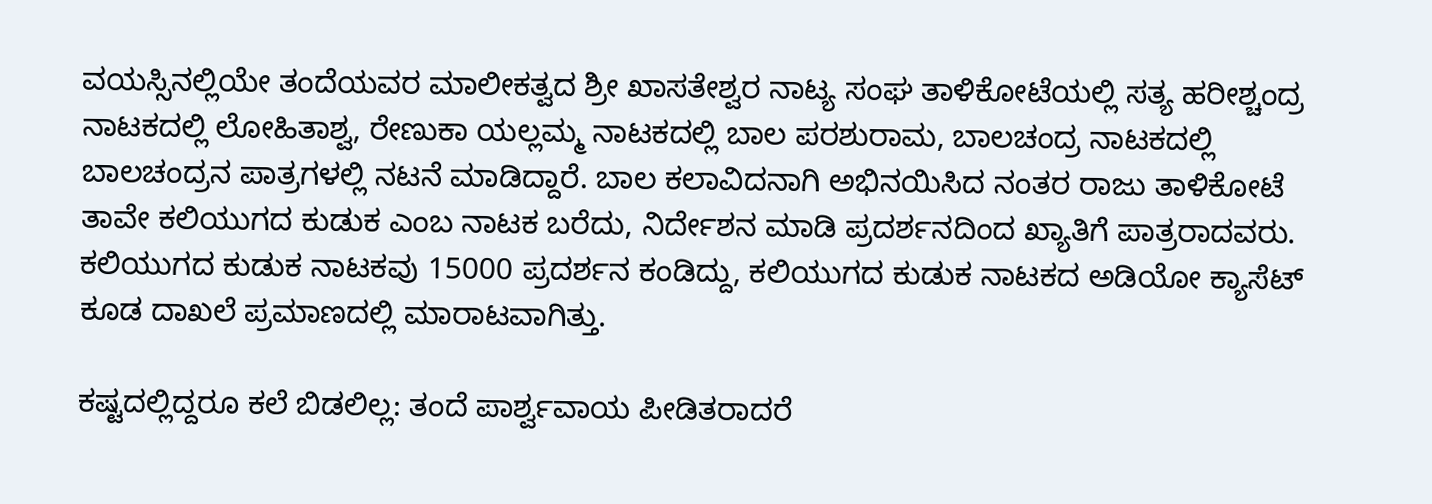ವಯಸ್ಸಿನಲ್ಲಿಯೇ ತಂದೆಯವರ ಮಾಲೀಕತ್ವದ ಶ್ರೀ ಖಾಸತೇಶ್ವರ ನಾಟ್ಯ ಸಂಘ ತಾಳಿಕೋಟೆಯಲ್ಲಿ ಸತ್ಯ ಹರೀಶ್ಚಂದ್ರ ನಾಟಕದಲ್ಲಿ ಲೋಹಿತಾಶ್ವ, ರೇಣುಕಾ ಯಲ್ಲಮ್ಮ ನಾಟಕದಲ್ಲಿ ಬಾಲ ಪರಶುರಾಮ, ಬಾಲಚಂದ್ರ ನಾಟಕದಲ್ಲಿ ಬಾಲಚಂದ್ರನ ಪಾತ್ರಗಳಲ್ಲಿ ನಟನೆ ಮಾಡಿದ್ದಾರೆ. ಬಾಲ ಕಲಾವಿದನಾಗಿ ಅಭಿನಯಿಸಿದ ನಂತರ ರಾಜು ತಾಳಿಕೋಟೆ ತಾವೇ ಕಲಿಯುಗದ ಕುಡುಕ ಎಂಬ ನಾಟಕ ಬರೆದು, ನಿರ್ದೇಶನ ಮಾಡಿ ಪ್ರದರ್ಶನದಿಂದ ಖ್ಯಾತಿಗೆ ಪಾತ್ರರಾದವರು. ಕಲಿಯುಗದ ಕುಡುಕ‌ ನಾಟಕವು 15000 ಪ್ರದರ್ಶನ ಕಂಡಿದ್ದು, ಕಲಿಯುಗದ ಕುಡುಕ ನಾಟಕದ ಅಡಿಯೋ ಕ್ಯಾಸೆಟ್ ಕೂಡ ದಾಖಲೆ ಪ್ರಮಾಣದಲ್ಲಿ ಮಾರಾಟವಾಗಿತ್ತು.

ಕಷ್ಟದಲ್ಲಿದ್ದರೂ ಕಲೆ ಬಿಡಲಿಲ್ಲ: ತಂದೆ ಪಾರ್ಶ್ವವಾಯ ಪೀಡಿತರಾದರೆ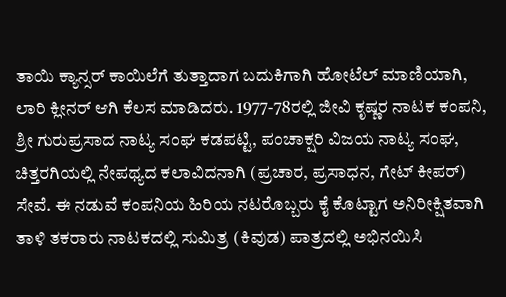ತಾಯಿ ಕ್ಯಾನ್ಸರ್‌ ಕಾಯಿಲೆಗೆ ತುತ್ತಾದಾಗ ಬದುಕಿಗಾಗಿ ಹೋಟೆಲ್ ಮಾಣಿಯಾಗಿ, ಲಾರಿ ಕ್ಲೀನರ್‌ ಆಗಿ ಕೆಲಸ ಮಾಡಿದರು. 1977-78ರಲ್ಲಿ ಜೀವಿ ಕೃಷ್ಣರ ನಾಟಕ ಕಂಪನಿ, ಶ್ರೀ ಗುರುಪ್ರಸಾದ ನಾಟ್ಯ ಸಂಘ ಕಡಪಟ್ಟಿ, ಪಂಚಾಕ್ಷರಿ ವಿಜಯ ನಾಟ್ಯ ಸಂಘ, ಚಿತ್ತರಗಿಯಲ್ಲಿ ನೇಪಥ್ಯದ ಕಲಾವಿದನಾಗಿ (ಪ್ರಚಾರ, ಪ್ರಸಾಧನ, ಗೇಟ್‌ ಕೀಪರ್‌) ಸೇವೆ. ಈ ನಡುವೆ ಕಂಪನಿಯ ಹಿರಿಯ ನಟರೊಬ್ಬರು ಕೈ ಕೊಟ್ಟಾಗ ಅನಿರೀಕ್ಷಿತವಾಗಿ ತಾಳಿ ತಕರಾರು ನಾಟಕದಲ್ಲಿ ಸುಮಿತ್ರ (ಕಿವುಡ) ಪಾತ್ರದಲ್ಲಿ ಅಭಿನಯಿಸಿ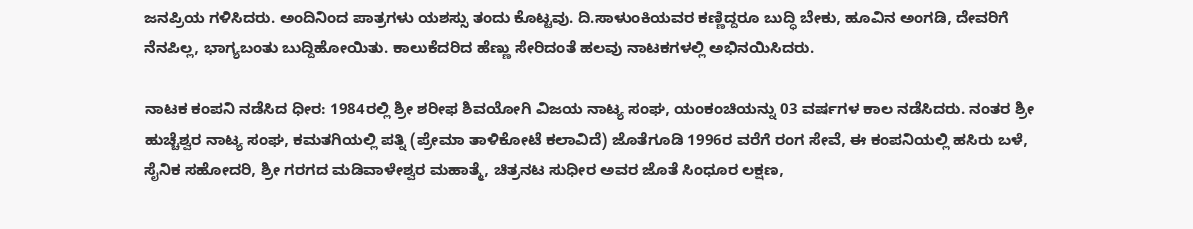ಜನಪ್ರಿಯ ಗಳಿಸಿದರು. ಅಂದಿನಿಂದ ಪಾತ್ರಗಳು ಯಶಸ್ಸು ತಂದು ಕೊಟ್ಟವು. ದಿ.ಸಾಳುಂಕಿಯವರ ಕಣ್ಣಿದ್ದರೂ ಬುದ್ಧಿ ಬೇಕು, ಹೂವಿನ ಅಂಗಡಿ, ದೇವರಿಗೆ ನೆನಪಿಲ್ಲ, ಭಾಗ್ಯಬಂತು ಬುದ್ದಿಹೋಯಿತು. ಕಾಲುಕೆದರಿದ ಹೆಣ್ಣು ಸೇರಿದಂತೆ ಹಲವು ನಾಟಕಗಳಲ್ಲಿ ಅಭಿನಯಿಸಿದರು.

ನಾಟಕ ಕಂಪನಿ ನಡೆಸಿದ ಧೀರ: 1984ರಲ್ಲಿ ಶ್ರೀ ಶರೀಫ ಶಿವಯೋಗಿ ವಿಜಯ ನಾಟ್ಯ ಸಂಘ, ಯಂಕಂಚಿಯನ್ನು 03 ವರ್ಷಗಳ ಕಾಲ ನಡೆಸಿದರು. ನಂತರ ಶ್ರೀ ಹುಚ್ಚೆಶ್ವರ ನಾಟ್ಯ ಸಂಘ, ಕಮತಗಿಯಲ್ಲಿ ಪತ್ನಿ (ಪ್ರೇಮಾ ತಾಳಿಕೋಟೆ ಕಲಾವಿದೆ) ಜೊತೆಗೂಡಿ 1996ರ ವರೆಗೆ ರಂಗ ಸೇವೆ, ಈ ಕಂಪನಿಯಲ್ಲಿ ಹಸಿರು ಬಳೆ, ಸೈನಿಕ ಸಹೋದರಿ, ಶ್ರೀ ಗರಗದ ಮಡಿವಾಳೇಶ್ವರ ಮಹಾತ್ಮೆ, ಚಿತ್ರನಟ ಸುಧೀರ ಅವರ ಜೊತೆ ಸಿಂಧೂರ ಲಕ್ಷಣ,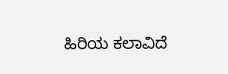ಹಿರಿಯ ಕಲಾವಿದೆ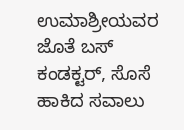ಉಮಾಶ್ರೀಯವರ ಜೊತೆ ಬಸ್ ಕಂಡಕ್ಟರ್, ಸೊಸೆ ಹಾಕಿದ ಸವಾಲು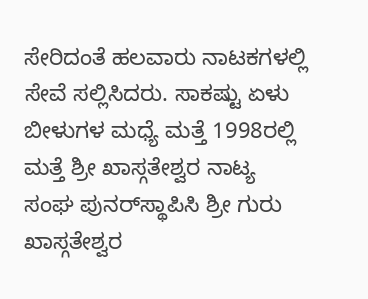ಸೇರಿದಂತೆ ಹಲವಾರು ನಾಟಕಗಳಲ್ಲಿ ಸೇವೆ ಸಲ್ಲಿಸಿದರು. ಸಾಕಷ್ಟು ಏಳು ಬೀಳುಗಳ ಮಧ್ಯೆ ಮತ್ತೆ 1998ರಲ್ಲಿ ಮತ್ತೆ ಶ್ರೀ ಖಾಸ್ಗತೇಶ್ವರ ನಾಟ್ಯ ಸಂಘ ಪುನರ್‌ಸ್ಥಾಪಿಸಿ ಶ್ರೀ ಗುರು ಖಾಸ್ಗತೇಶ್ವರ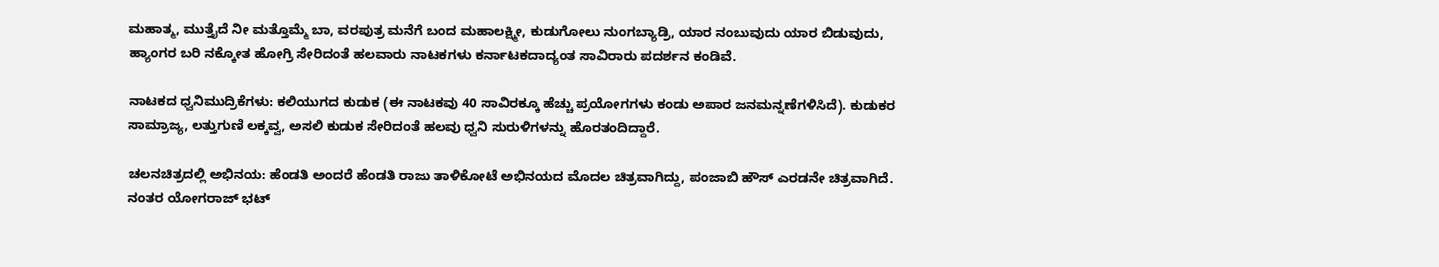ಮಹಾತ್ಮ, ಮುತ್ತೈದೆ ನೀ ಮತ್ತೊಮ್ಮೆ ಬಾ, ವರಪುತ್ರ ಮನೆಗೆ ಬಂದ ಮಹಾಲಕ್ಷ್ಮೀ, ಕುಡುಗೋಲು ನುಂಗಬ್ಯಾಡ್ರಿ, ಯಾರ ನಂಬುವುದು ಯಾರ ಬಿಡುವುದು, ಹ್ಯಾಂಗರ ಬರಿ ನಕ್ಕೋತ ಹೋಗ್ರಿ ಸೇರಿದಂತೆ ಹಲವಾರು ನಾಟಕಗಳು ಕರ್ನಾಟಕದಾದ್ಯಂತ ಸಾವಿರಾರು ಪದರ್ಶನ ಕಂಡಿವೆ.

ನಾಟಕದ ಧ್ವನಿಮುದ್ರಿಕೆಗಳು: ಕಲಿಯುಗದ ಕುಡುಕ (ಈ ನಾಟಕವು 40 ಸಾವಿರಕ್ಕೂ ಹೆಚ್ಚು ಪ್ರಯೋಗಗಳು ಕಂಡು ಅಪಾರ ಜನಮನ್ನಣೆಗಳಿಸಿದೆ). ಕುಡುಕರ ಸಾಮ್ರಾಜ್ಯ, ಲತ್ತುಗುಣಿ ಲಕ್ಕವ್ವ, ಅಸಲಿ ಕುಡುಕ ಸೇರಿದಂತೆ ಹಲವು ಧ್ವನಿ ಸುರುಳಿಗಳನ್ನು ಹೊರತಂದಿದ್ದಾರೆ.

ಚಲನಚಿತ್ರದಲ್ಲಿ ಅಭಿನಯ: ಹೆಂಡತಿ ಅಂದರೆ‌ ಹೆಂಡತಿ ರಾಜು ತಾಳಿಕೋಟೆ ಅಭಿನಯದ ಮೊದಲ ಚಿತ್ರವಾಗಿದ್ದು, ಪಂಜಾಬಿ ಹೌಸ್ ಎರಡನೇ ಚಿತ್ರವಾಗಿದೆ. ನಂತರ ಯೋಗರಾಜ್ ಭಟ್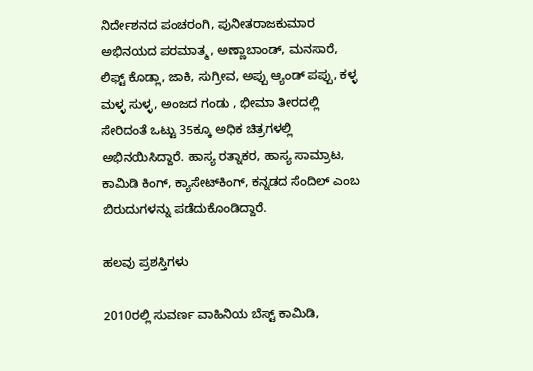ನಿರ್ದೇಶನದ ಪಂಚರಂಗಿ, ಪುನೀತರಾಜಕುಮಾರ ಅಭಿನಯದ ಪರಮಾತ್ಮ, ಅಣ್ಣಾಬಾಂಡ್‌, ಮನಸಾರೆ, ಲಿಫ್ಟ್ ಕೊಡ್ಲಾ, ಜಾಕಿ, ಸುಗ್ರೀವ, ಅಪ್ಪು ಆ್ಯಂಡ್ ಪಪ್ಪು, ಕಳ್ಳ ಮಳ್ಳ ಸುಳ್ಳ, ಅಂಜದ ಗಂಡು , ಭೀಮಾ ತೀರದಲ್ಲಿ ಸೇರಿದಂತೆ ಒಟ್ಟು 35ಕ್ಕೂ ಅಧಿಕ ಚಿತ್ರಗಳಲ್ಲಿ ಅಭಿನಯಿಸಿದ್ದಾರೆ. ಹಾಸ್ಯ ರತ್ನಾಕರ, ಹಾಸ್ಯ ಸಾಮ್ರಾಟ, ಕಾಮಿಡಿ ಕಿಂಗ್, ಕ್ಯಾಸೇಟ್‌ಕಿಂಗ್, ಕನ್ನಡದ ಸೆಂದಿಲ್ ಎಂಬ ಬಿರುದುಗಳನ್ನು ಪಡೆದುಕೊಂಡಿದ್ದಾರೆ.

ಹಲವು ಪ್ರಶಸ್ತಿಗಳು

2010ರಲ್ಲಿ ಸುವರ್ಣ ವಾಹಿನಿಯ ಬೆಸ್ಟ್ ಕಾಮಿಡಿ,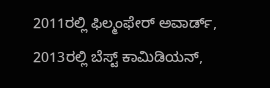2011ರಲ್ಲಿ ಫಿಲ್ಮಂಫೇರ್‌ ಅವಾರ್ಡ್‌, 2013ರಲ್ಲಿ ಬೆಸ್ಟ್ ಕಾಮಿಡಿಯನ್,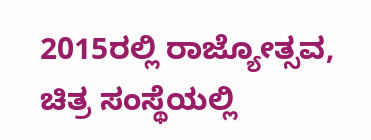2015ರಲ್ಲಿ ರಾಜ್ಯೋತ್ಸವ, ಚಿತ್ರ ಸಂಸ್ಥೆಯಲ್ಲಿ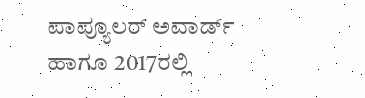ಪಾಪ್ಯೂಲರ್ ಅವಾರ್ಡ್ ಹಾಗೂ 2017ರಲ್ಲಿ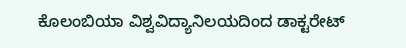ಕೊಲಂಬಿಯಾ ವಿಶ್ವವಿದ್ಯಾನಿಲಯದಿಂದ ಡಾಕ್ಟರೇಟ್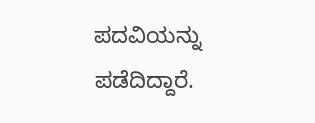ಪದವಿಯನ್ನು ಪಡೆದಿದ್ದಾರೆ.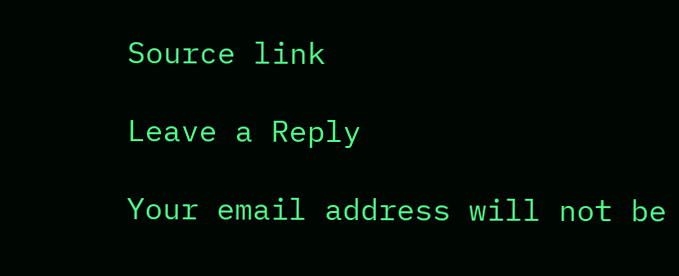Source link

Leave a Reply

Your email address will not be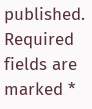published. Required fields are marked *